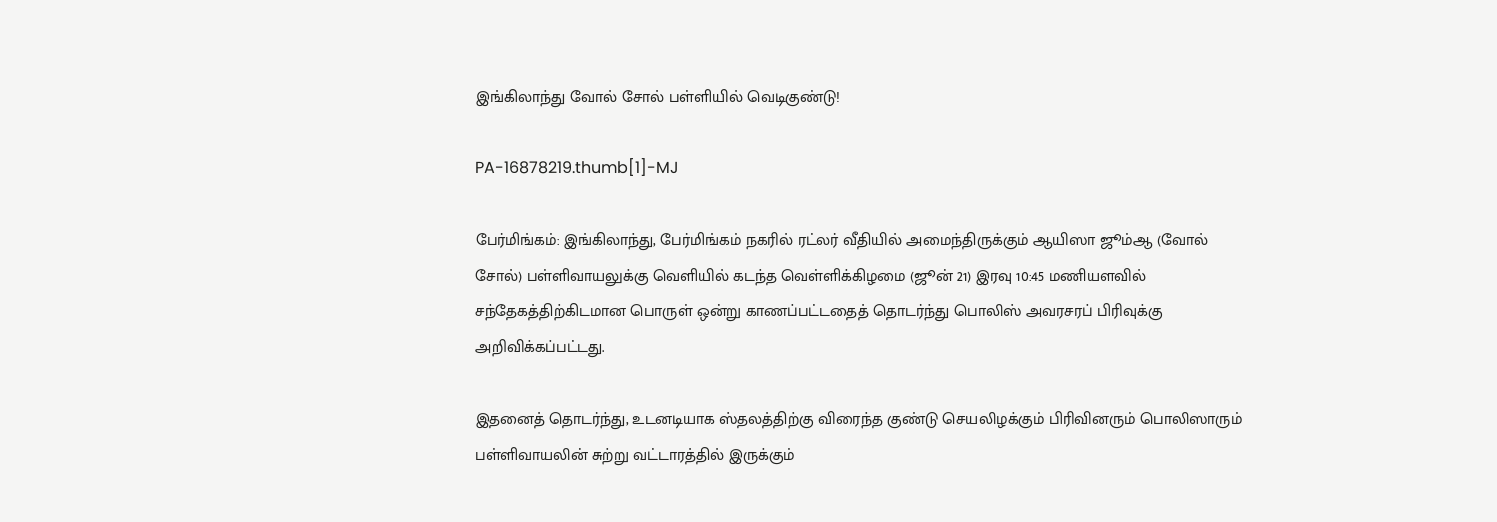இங்கிலாந்து வோல் சோல் பள்ளியில் வெடிகுண்டு!

PA-16878219.thumb[1]-MJ

பேர்மிங்கம்: இங்கிலாந்து, பேர்மிங்கம் நகரில் ரட்லர் வீதியில் அமைந்திருக்கும் ஆயிஸா ஜூம்ஆ (வோல் சோல்) பள்ளிவாயலுக்கு வெளியில் கடந்த வெள்ளிக்கிழமை (ஜூன் 21) இரவு 10:45 மணியளவில் சந்தேகத்திற்கிடமான பொருள் ஒன்று காணப்பட்டதைத் தொடர்ந்து பொலிஸ் அவரசரப் பிரிவுக்கு அறிவிக்கப்பட்டது.

இதனைத் தொடர்ந்து, உடனடியாக ஸ்தலத்திற்கு விரைந்த குண்டு செயலிழக்கும் பிரிவினரும் பொலிஸாரும் பள்ளிவாயலின் சுற்று வட்டாரத்தில் இருக்கும்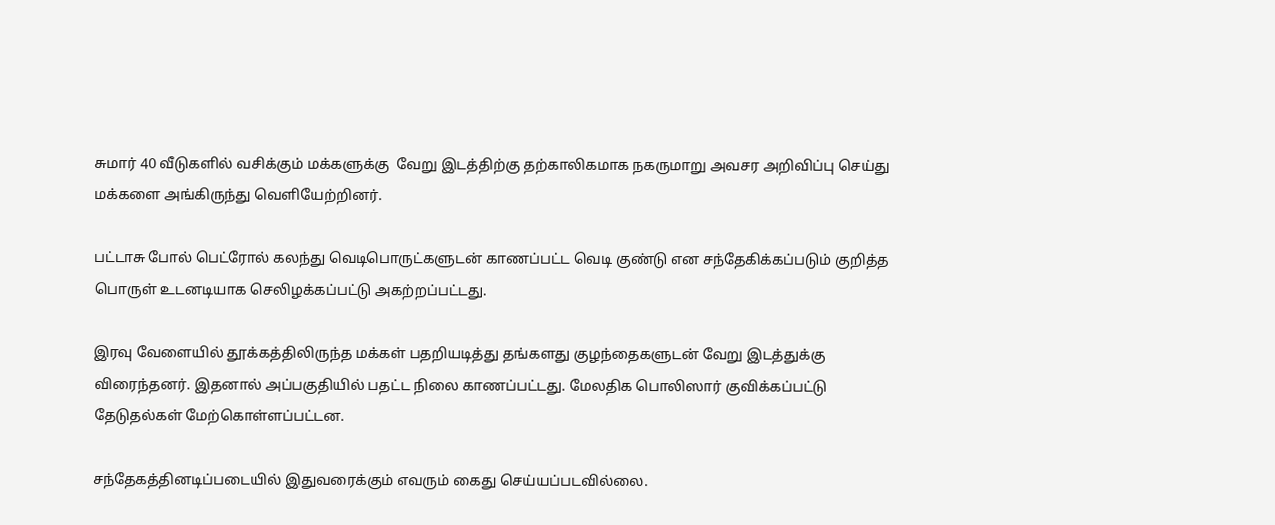சுமார் 40 வீடுகளில் வசிக்கும் மக்களுக்கு  வேறு இடத்திற்கு தற்காலிகமாக நகருமாறு அவசர அறிவிப்பு செய்து மக்களை அங்கிருந்து வெளியேற்றினர்.

பட்டாசு போல் பெட்ரோல் கலந்து வெடிபொருட்களுடன் காணப்பட்ட வெடி குண்டு என சந்தேகிக்கப்படும் குறித்த பொருள் உடனடியாக செலிழக்கப்பட்டு அகற்றப்பட்டது.

இரவு வேளையில் தூக்கத்திலிருந்த மக்கள் பதறியடித்து தங்களது குழந்தைகளுடன் வேறு இடத்துக்கு விரைந்தனர். இதனால் அப்பகுதியில் பதட்ட நிலை காணப்பட்டது. மேலதிக பொலிஸார் குவிக்கப்பட்டு தேடுதல்கள் மேற்கொள்ளப்பட்டன.

சந்தேகத்தினடிப்படையில் இதுவரைக்கும் எவரும் கைது செய்யப்படவில்லை.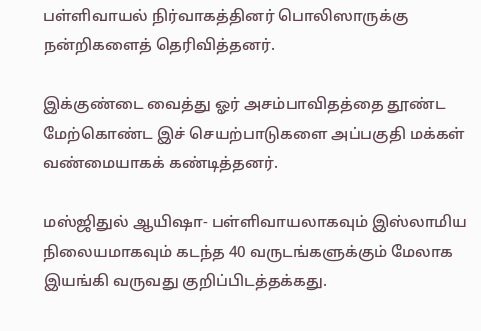பள்ளிவாயல் நிர்வாகத்தினர் பொலிஸாருக்கு நன்றிகளைத் தெரிவித்தனர்.

இக்குண்டை வைத்து ஓர் அசம்பாவிதத்தை தூண்ட மேற்கொண்ட இச் செயற்பாடுகளை அப்பகுதி மக்கள் வண்மையாகக் கண்டித்தனர்.

மஸ்ஜிதுல் ஆயிஷா- பள்ளிவாயலாகவும் இஸ்லாமிய நிலையமாகவும் கடந்த 40 வருடங்களுக்கும் மேலாக இயங்கி வருவது குறிப்பிடத்தக்கது.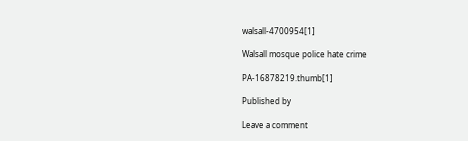walsall-4700954[1]

Walsall mosque police hate crime

PA-16878219.thumb[1]

Published by

Leave a comment